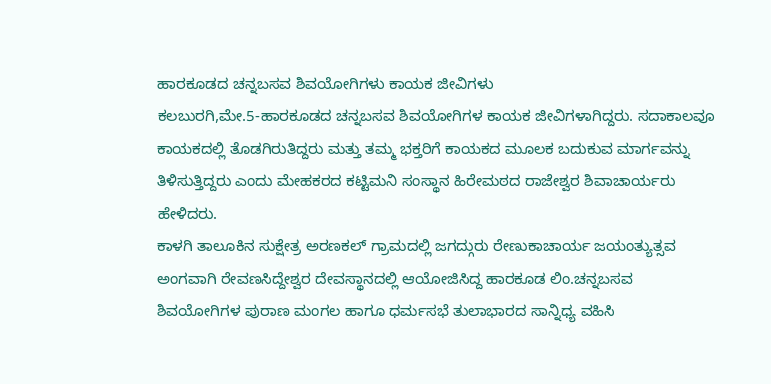ಹಾರಕೂಡದ ಚನ್ನಬಸವ ಶಿವಯೋಗಿಗಳು ಕಾಯಕ ಜೀವಿಗಳು
ಕಲಬುರಗಿ,ಮೇ.5-ಹಾರಕೂಡದ ಚನ್ನಬಸವ ಶಿವಯೋಗಿಗಳ ಕಾಯಕ ಜೀವಿಗಳಾಗಿದ್ದರು. ಸದಾಕಾಲವೂ ಕಾಯಕದಲ್ಲಿ ತೊಡಗಿರುತಿದ್ದರು ಮತ್ತು ತಮ್ಮ ಭಕ್ತರಿಗೆ ಕಾಯಕದ ಮೂಲಕ ಬದುಕುವ ಮಾರ್ಗವನ್ನು ತಿಳಿಸುತ್ತಿದ್ದರು ಎಂದು ಮೇಹಕರದ ಕಟ್ಟಿಮನಿ ಸಂಸ್ಥಾನ ಹಿರೇಮಠದ ರಾಜೇಶ್ವರ ಶಿವಾಚಾರ್ಯರು ಹೇಳಿದರು.
ಕಾಳಗಿ ತಾಲೂಕಿನ ಸುಕ್ಷೇತ್ರ ಅರಣಕಲ್ ಗ್ರಾಮದಲ್ಲಿ ಜಗದ್ಗುರು ರೇಣುಕಾಚಾರ್ಯ ಜಯಂತ್ಯುತ್ಸವ ಅಂಗವಾಗಿ ರೇವಣಸಿದ್ದೇಶ್ವರ ದೇವಸ್ಥಾನದಲ್ಲಿ ಆಯೋಜಿಸಿದ್ದ ಹಾರಕೂಡ ಲಿಂ.ಚನ್ನಬಸವ ಶಿವಯೋಗಿಗಳ ಪುರಾಣ ಮಂಗಲ ಹಾಗೂ ಧರ್ಮಸಭೆ ತುಲಾಭಾರದ ಸಾನ್ನಿಧ್ಯ ವಹಿಸಿ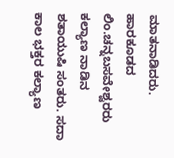ಮಾತನಾಡಿದರು.
ಹಾರಕೂಡದ ಲಿಂ.ಚನ್ನಬಸವೇಶ್ವರರು ಕಲ್ಯಾಣ ನಾಡಿನ ಶತಾಯುಷಿ ಸಂತರು. ಸದಾ ಕಾಲ ಭಕ್ತರ ಕಲ್ಯಾಣ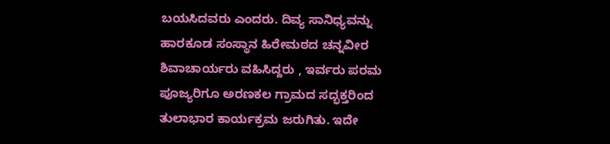ಬಯಸಿದವರು ಎಂದರು. ದಿವ್ಯ ಸಾನಿಧ್ಯವನ್ನು ಹಾರಕೂಡ ಸಂಸ್ಥಾನ ಹಿರೇಮಠದ ಚನ್ನವೀರ ಶಿವಾಚಾರ್ಯರು ವಹಿಸಿದ್ದರು , ಇರ್ವರು ಪರಮ ಪೂಜ್ಯರಿಗೂ ಅರಣಕಲ ಗ್ರಾಮದ ಸದ್ಭಕ್ತರಿಂದ ತುಲಾಭಾರ ಕಾರ್ಯಕ್ರಮ ಜರುಗಿತು. ಇದೇ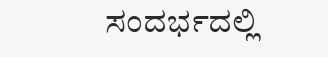ಸಂದರ್ಭದಲ್ಲಿ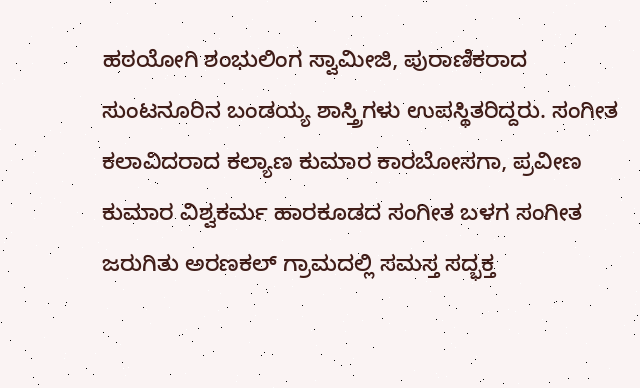ಹಠಯೋಗಿ ಶಂಭುಲಿಂಗ ಸ್ವಾಮೀಜಿ, ಪುರಾಣಿಕರಾದ ಸುಂಟನೂರಿನ ಬಂಡಯ್ಯ ಶಾಸ್ತ್ರಿಗಳು ಉಪಸ್ಥಿತರಿದ್ದರು. ಸಂಗೀತ ಕಲಾವಿದರಾದ ಕಲ್ಯಾಣ ಕುಮಾರ ಕಾರಬೋಸಗಾ, ಪ್ರವೀಣ ಕುಮಾರ ವಿಶ್ವಕರ್ಮ ಹಾರಕೂಡದ ಸಂಗೀತ ಬಳಗ ಸಂಗೀತ ಜರುಗಿತು ಅರಣಕಲ್ ಗ್ರಾಮದಲ್ಲಿ ಸಮಸ್ತ ಸದ್ಭಕ್ತ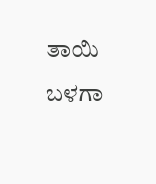ತಾಯಿ ಬಳಗಾ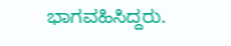ಭಾಗವಹಿಸಿದ್ದರು.